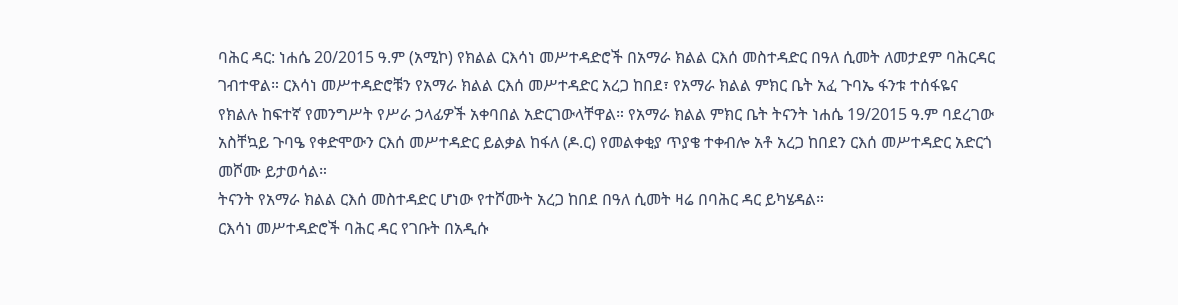ባሕር ዳር: ነሐሴ 20/2015 ዓ.ም (አሚኮ) የክልል ርእሳነ መሥተዳድሮች በአማራ ክልል ርእሰ መስተዳድር በዓለ ሲመት ለመታደም ባሕርዳር ገብተዋል። ርእሳነ መሥተዳድሮቹን የአማራ ክልል ርእሰ መሥተዳድር አረጋ ከበደ፣ የአማራ ክልል ምክር ቤት አፈ ጉባኤ ፋንቱ ተሰፋዬና የክልሉ ከፍተኛ የመንግሥት የሥራ ኃላፊዎች አቀባበል አድርገውላቸዋል። የአማራ ክልል ምክር ቤት ትናንት ነሐሴ 19/2015 ዓ.ም ባደረገው አስቸኳይ ጉባዔ የቀድሞውን ርእሰ መሥተዳድር ይልቃል ከፋለ (ዶ.ር) የመልቀቂያ ጥያቄ ተቀብሎ አቶ አረጋ ከበደን ርእሰ መሥተዳድር አድርጎ መሾሙ ይታወሳል።
ትናንት የአማራ ክልል ርእሰ መስተዳድር ሆነው የተሾሙት አረጋ ከበደ በዓለ ሲመት ዛሬ በባሕር ዳር ይካሄዳል።
ርእሳነ መሥተዳድሮች ባሕር ዳር የገቡት በአዲሱ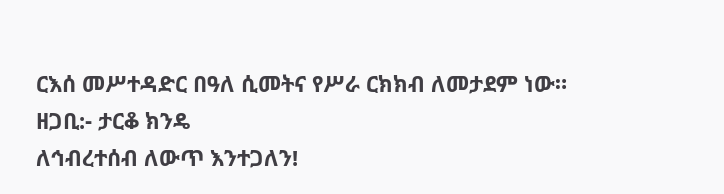ርእሰ መሥተዳድር በዓለ ሲመትና የሥራ ርክክብ ለመታደም ነው።
ዘጋቢ:- ታርቆ ክንዴ
ለኅብረተሰብ ለውጥ እንተጋለን!